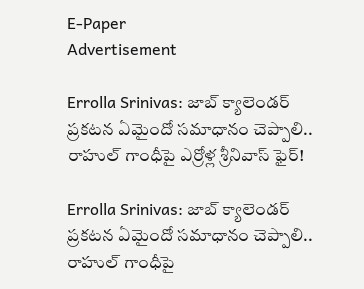E-Paper
Advertisement

Errolla Srinivas: జాబ్ క్యాలెండర్ ప్రకటన ఏమైందో సమాధానం చెప్పాలి.. రాహుల్ గాంధీపై ఎర్రోళ్ల శ్రీనివాస్ ఫైర్!

Errolla Srinivas: జాబ్ క్యాలెండర్ ప్రకటన ఏమైందో సమాధానం చెప్పాలి..  రాహుల్ గాంధీపై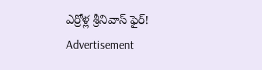ఎర్రోళ్ల శ్రీనివాస్ ఫైర్!
Advertisement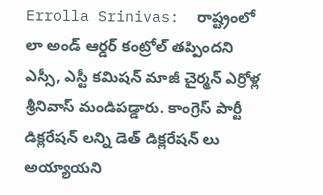Errolla Srinivas:  రాష్ట్రంలో లా అండ్ ఆర్డర్ కంట్రోల్ తప్పిందని ఎస్సీ, ఎస్టీ కమిషన్ మాజీ చైర్మన్ ఎర్రోళ్ల శ్రీనివాస్ మండిపడ్డారు. కాంగ్రెస్ పార్టీ డిక్లరేషన్ లన్ని డెత్ డిక్లరేషన్ లు అయ్యాయని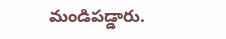మండిపడ్డారు.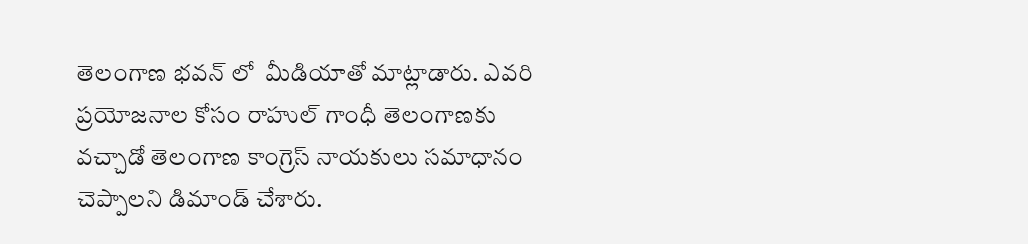తెలంగాణ భవన్ లో  మీడియాతో మాట్లాడారు. ఎవరి ప్రయోజనాల కోసం రాహుల్ గాంధీ తెలంగాణకు వచ్చాడో తెలంగాణ కాంగ్రెస్ నాయకులు సమాధానం చెప్పాలని డిమాండ్ చేశారు.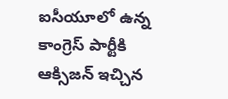ఐసీయూలో ఉన్న కాంగ్రెస్ పార్టీకి ఆక్సిజన్ ఇచ్చిన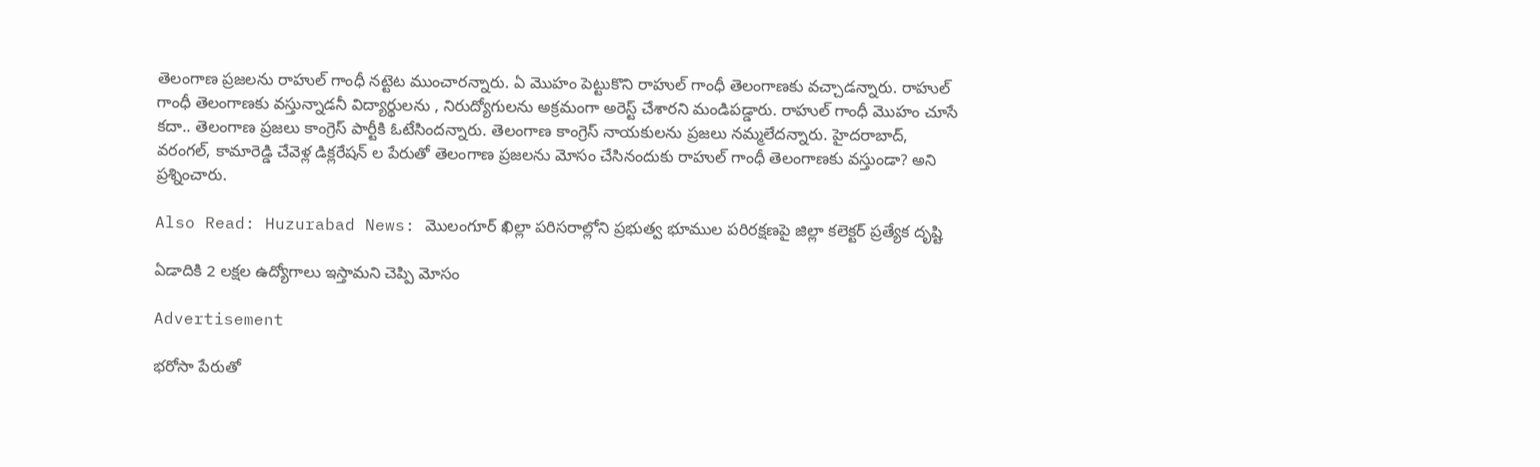తెలంగాణ ప్రజలను రాహుల్ గాంధీ నట్టెట ముంచారన్నారు. ఏ మొహం పెట్టుకొని రాహుల్ గాంధీ తెలంగాణకు వచ్చాడన్నారు. రాహుల్ గాంధీ తెలంగాణకు వస్తున్నాడనీ విద్యార్థులను , నిరుద్యోగులను అక్రమంగా అరెస్ట్ చేశారని మండిపడ్డారు. రాహుల్ గాంధీ మొహం చూసే కదా.. తెలంగాణ ప్రజలు కాంగ్రెస్ పార్టీకి ఓటేసిందన్నారు. తెలంగాణ కాంగ్రెస్ నాయకులను ప్రజలు నమ్మలేదన్నారు. హైదరాబాద్, వరంగల్, కామారెడ్డి చేవెళ్ల డిక్లరేషన్ ల పేరుతో తెలంగాణ ప్రజలను మోసం చేసినందుకు రాహుల్ గాంధీ తెలంగాణకు వస్తుండా? అని ప్రశ్నించారు.

Also Read: Huzurabad News: మొలంగూర్ ఖిల్లా పరిసరాల్లోని ప్రభుత్వ భూముల పరిరక్షణపై జిల్లా కలెక్టర్ ప్రత్యేక దృష్టి

ఏడాదికి 2 లక్షల ఉద్యోగాలు ఇస్తామని చెప్పి మోసం

Advertisement

భరోసా పేరుతో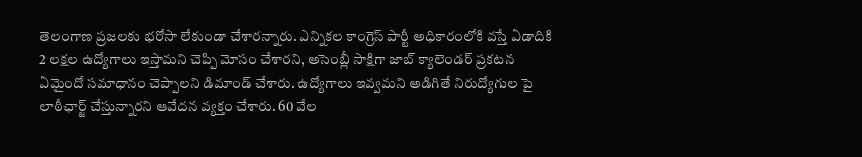తెలంగాణ ప్రజలకు భరోసా లేకుండా చేశారన్నారు. ఎన్నికల కాంగ్రెస్ పార్టీ అధికారంలోకి వస్తే ఏడాదికి 2 లక్షల ఉద్యోగాలు ఇస్తామని చెప్పి మోసం చేశారని, అసెంబ్లీ సాక్షిగా జాబ్ క్యాలెండర్ ప్రకటన ఏమైందో సమాధానం చెప్పాలని డిమాండ్ చేశారు. ఉద్యోగాలు ఇవ్వమని అడిగితే నిరుద్యోగుల పై లాఠీఛార్జ్ చేస్తున్నారని ఆవేదన వ్యక్తం చేశారు. 60 వేల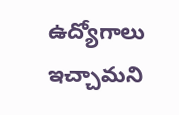ఉద్యోగాలు ఇచ్చామని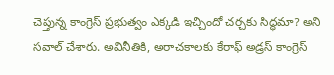చెప్తున్న కాంగ్రెస్ ప్రభుత్వం ఎక్కడి ఇచ్చిందో చర్చకు సిద్ధమా? అని సవాల్ చేశారు. అవినీతికి, అరాచకాలకు కేరాఫ్ అడ్రస్ కాంగ్రెస్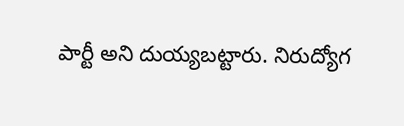పార్టీ అని దుయ్యబట్టారు. నిరుద్యోగ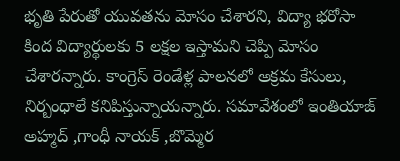భృతి పేరుతో యువతను మోసం చేశారని, విద్యా భరోసా కింద విద్యార్థులకు 5 లక్షల ఇస్తామని చెప్పి మోసం చేశారన్నారు. కాంగ్రెస్ రెండేళ్ల పాలనలో అక్రమ కేసులు, నిర్బంధాలే కనిపిస్తున్నాయన్నారు. సమావేశంలో ఇంతియాజ్ అహ్మద్ ,గాంధీ నాయక్ ,బొమ్మెర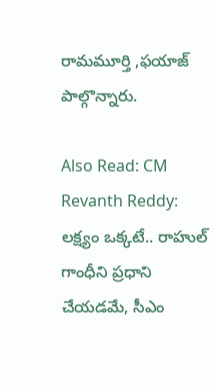రామమూర్తి ,ఫయాజ్ పాల్గొన్నారు.

Also Read: CM Revanth Reddy: లక్ష్యం ఒక్కటే.. రాహుల్ గాంధీని ప్రధాని చేయడమే, సీఎం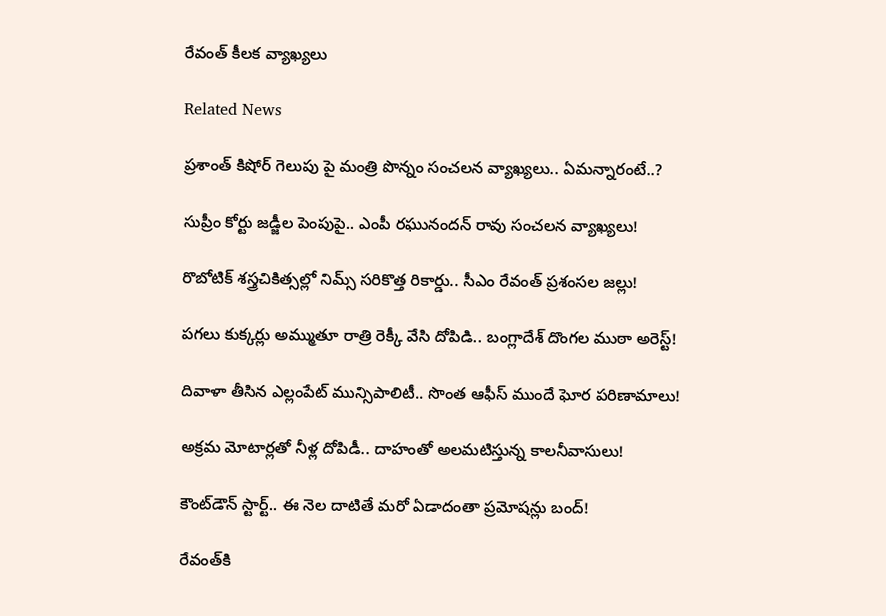రేవంత్ కీలక వ్యాఖ్యలు

Related News

ప్రశాంత్ కిషోర్ గెలుపు పై మంత్రి పొన్నం సంచలన వ్యాఖ్యలు.. ఏమన్నారంటే..?

సుప్రీం కోర్టు జడ్జీల పెంపుపై.. ఎంపీ రఘునందన్ రావు సంచలన వ్యాఖ్యలు!

రొబోటిక్ శస్త్రచికిత్సల్లో నిమ్స్ సరికొత్త రికార్డు.. సీఎం రేవంత్ ప్రశంసల జల్లు!

పగలు కుక్కర్లు అమ్ముతూ రాత్రి రెక్కీ వేసి దోపిడి.. బంగ్లాదేశ్ దొంగల ముఠా అరెస్ట్!

దివాళా తీసిన ఎల్లంపేట్ మున్సిపాలిటీ.. సొంత ఆఫీస్ ముందే ఘోర పరిణామాలు!

అక్రమ మోటార్లతో నీళ్ల దోపిడీ.. దాహంతో అలమటిస్తున్న కాలనీవాసులు!

కౌంట్‌డౌన్ స్టార్ట్.. ఈ నెల దాటితే మరో ఏడాదంతా ప్రమోషన్లు బంద్!

రేవంత్‌కి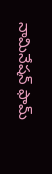నామినేషన్ ఫామ్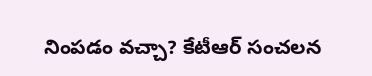నింపడం వచ్చా? కేటీఆర్ సంచలన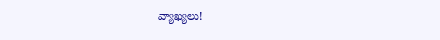వ్యాఖ్యలు!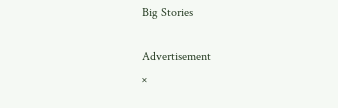Big Stories

Advertisement
×